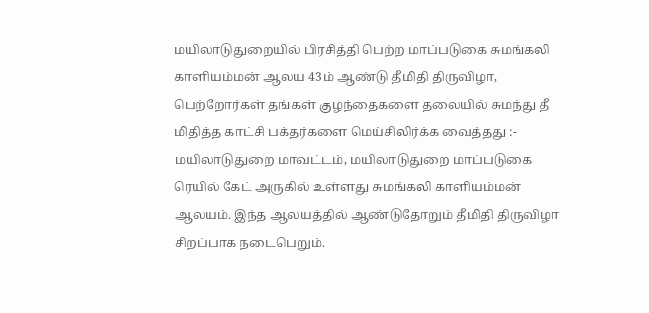மயிலாடுதுறையில் பிரசித்தி பெற்ற மாப்படுகை சுமங்கலி காளியம்மன் ஆலய 43ம் ஆண்டு தீமிதி திருவிழா, பெற்றோர்கள் தங்கள் குழந்தைகளை தலையில் சுமந்து தீ மிதித்த காட்சி பக்தர்களை மெய்சிலிர்க்க வைத்தது :-
மயிலாடுதுறை மாவட்டம், மயிலாடுதுறை மாப்படுகை ரெயில் கேட் அருகில் உள்ளது சுமங்கலி காளியம்மன் ஆலயம். இந்த ஆலயத்தில் ஆண்டுதோறும் தீமிதி திருவிழா சிறப்பாக நடைபெறும்.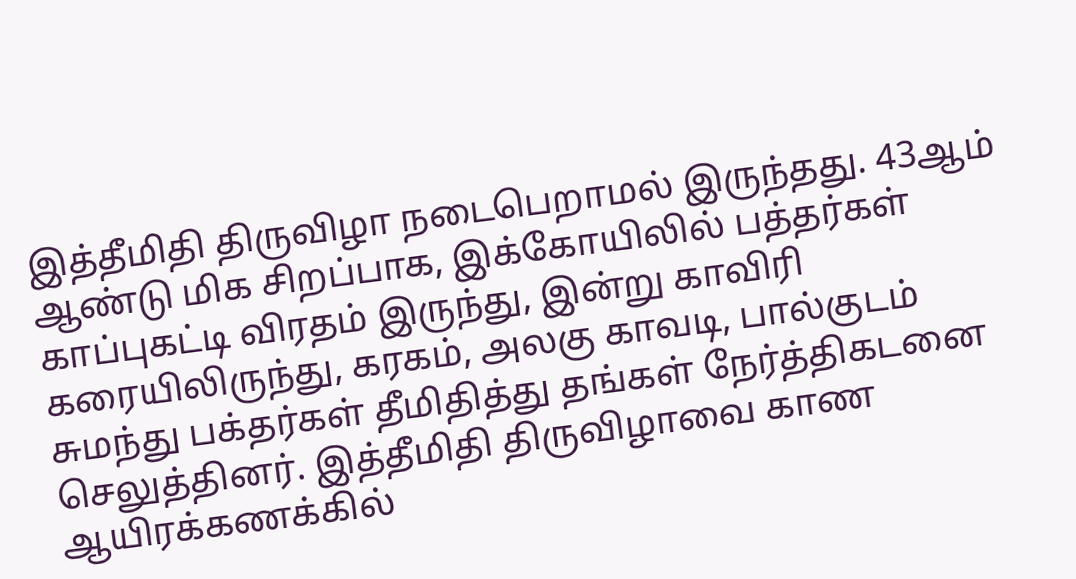இத்தீமிதி திருவிழா நடைபெறாமல் இருந்தது. 43ஆம் ஆண்டு மிக சிறப்பாக, இக்கோயிலில் பத்தர்கள் காப்புகட்டி விரதம் இருந்து, இன்று காவிரி கரையிலிருந்து, கரகம், அலகு காவடி, பால்குடம் சுமந்து பக்தர்கள் தீமிதித்து தங்கள் நேர்த்திகடனை செலுத்தினர். இத்தீமிதி திருவிழாவை காண ஆயிரக்கணக்கில்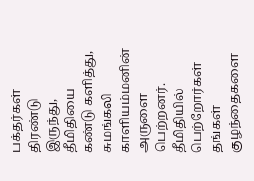பக்தர்கள் திரண்டு இருந்து, தீமிதியை கண்டு களித்து, சுமங்கலி காளியம்மனின் அருளை பெற்றனர். தீமிதியில் பெற்றோர்கள் தங்கள் குழந்தைகளை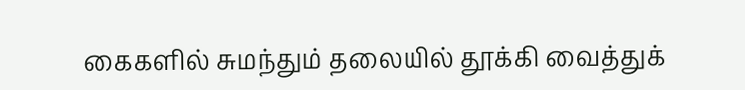கைகளில் சுமந்தும் தலையில் தூக்கி வைத்துக்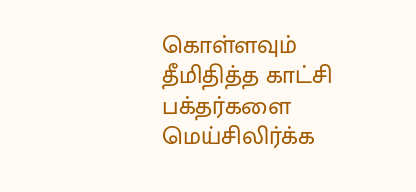கொள்ளவும் தீமிதித்த காட்சி பக்தர்களை மெய்சிலிர்க்க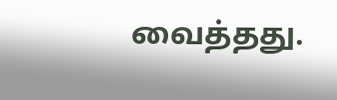வைத்தது.